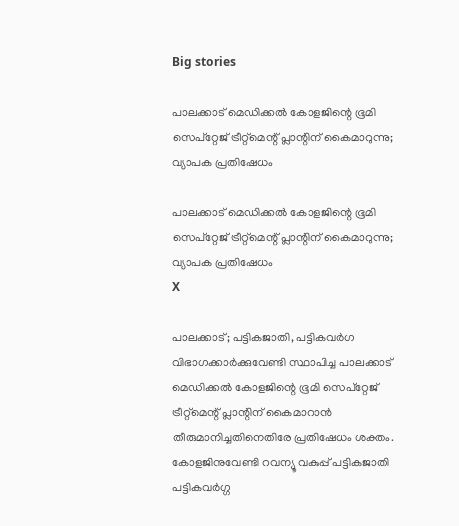Big stories

പാലക്കാട് മെഡിക്കല്‍ കോളജിന്റെ ഭൂമി സെപ്‌റ്റേജ് ട്രീറ്റ്‌മെന്റ് പ്ലാന്റിന് കൈമാറുന്നു; വ്യാപക പ്രതിഷേധം

പാലക്കാട് മെഡിക്കല്‍ കോളജിന്റെ ഭൂമി സെപ്‌റ്റേജ് ട്രീറ്റ്‌മെന്റ് പ്ലാന്റിന് കൈമാറുന്നു; വ്യാപക പ്രതിഷേധം
X

പാലക്കാട്; പട്ടികജാതി, പട്ടികവര്‍ഗ വിഭാഗക്കാര്‍ക്കുവേണ്ടി സ്ഥാപിച്ച പാലക്കാട് മെഡിക്കല്‍ കോളജിന്റെ ഭൂമി സെപ്‌റ്റേജ് ട്രീറ്റ്‌മെന്റ് പ്ലാന്റിന് കൈമാറാന്‍ തീരുമാനിച്ചതിനെതിരേ പ്രതിഷേധം ശക്തം. കോളജിനുവേണ്ടി റവന്യൂ വകുപ്പ് പട്ടികജാതി പട്ടികവര്‍ഗ്ഗ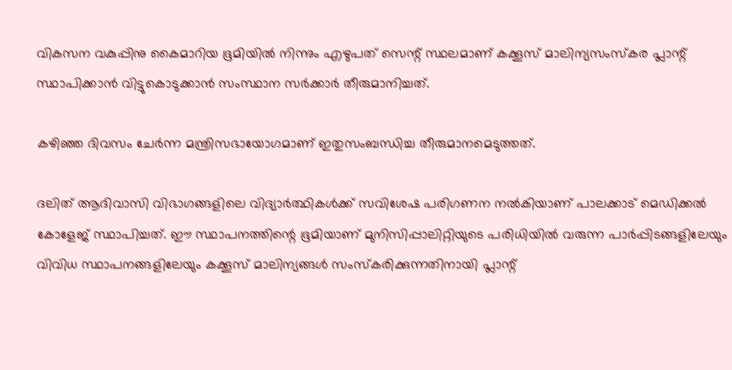വികസന വകുപ്പിനു കൈമാറിയ ഭൂമിയില്‍ നിന്നും എഴുപത് സെന്റ് സ്ഥലമാണ് കക്കൂസ് മാലിന്യസംസ്‌കര പ്ലാന്റ് സ്ഥാപിക്കാന്‍ വിട്ടുകൊടുക്കാന്‍ സംസ്ഥാന സര്‍ക്കാര്‍ തീരുമാനിച്ചത്.

കഴിഞ്ഞ ദിവസം ചേര്‍ന്ന മന്ത്രിസഭായോഗമാണ് ഇതുസംബന്ധിച്ച തീരുമാനമെടുത്തത്.

ദലിത് ആദിവാസി വിഭാഗങ്ങളിലെ വിദ്യാര്‍ത്ഥികള്‍ക്ക് സവിശേഷ പരിഗണന നല്‍കിയാണ് പാലക്കാട് മെഡിക്കല്‍ കോളേജ് സ്ഥാപിച്ചത്. ഈ സ്ഥാപനത്തിന്റെ ഭൂമിയാണ് മുനിസിപ്പാലിറ്റിയുടെ പരിധിയില്‍ വരുന്ന പാര്‍പ്പിടങ്ങളിലേയും വിവിധ സ്ഥാപനങ്ങളിലേയും കക്കൂസ് മാലിന്യങ്ങള്‍ സംസ്‌കരിക്കുന്നതിനായി പ്ലാന്റ്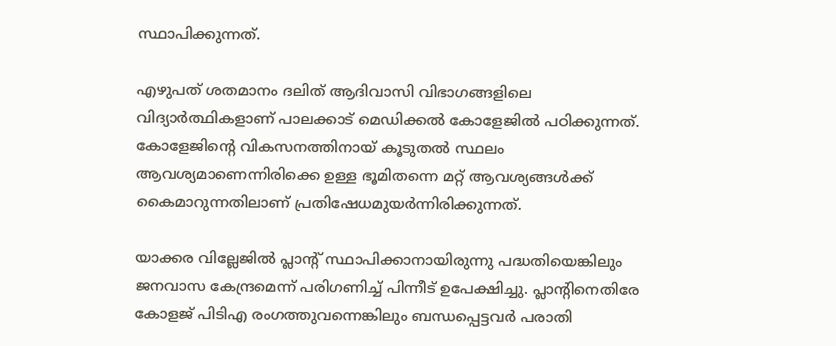സ്ഥാപിക്കുന്നത്.

എഴുപത് ശതമാനം ദലിത് ആദിവാസി വിഭാഗങ്ങളിലെ വിദ്യാര്‍ത്ഥികളാണ് പാലക്കാട് മെഡിക്കല്‍ കോളേജില്‍ പഠിക്കുന്നത്. കോളേജിന്റെ വികസനത്തിനായ് കൂടുതല്‍ സ്ഥലം ആവശ്യമാണെന്നിരിക്കെ ഉള്ള ഭൂമിതന്നെ മറ്റ് ആവശ്യങ്ങള്‍ക്ക് കൈമാറുന്നതിലാണ് പ്രതിഷേധമുയര്‍ന്നിരിക്കുന്നത്.

യാക്കര വില്ലേജില്‍ പ്ലാന്റ് സ്ഥാപിക്കാനായിരുന്നു പദ്ധതിയെങ്കിലും ജനവാസ കേന്ദ്രമെന്ന് പരിഗണിച്ച് പിന്നീട് ഉപേക്ഷിച്ചു. പ്ലാന്റിനെതിരേ കോളജ് പിടിഎ രംഗത്തുവന്നെങ്കിലും ബന്ധപ്പെട്ടവര്‍ പരാതി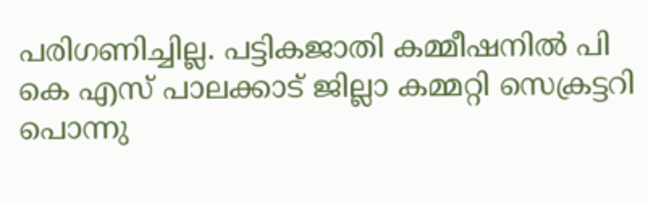പരിഗണിച്ചില്ല. പട്ടികജാതി കമ്മീഷനില്‍ പി കെ എസ് പാലക്കാട് ജില്ലാ കമ്മറ്റി സെക്രട്ടറി പൊന്നു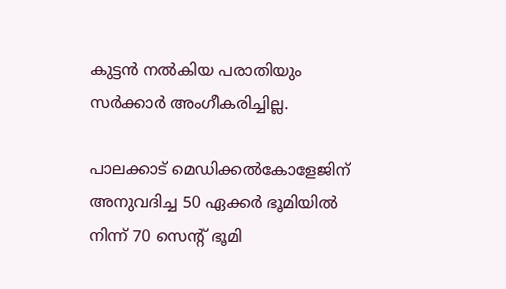കുട്ടന്‍ നല്‍കിയ പരാതിയും സര്‍ക്കാര്‍ അംഗീകരിച്ചില്ല.

പാലക്കാട് മെഡിക്കല്‍കോളേജിന് അനുവദിച്ച 50 ഏക്കര്‍ ഭൂമിയില്‍ നിന്ന് 70 സെന്റ് ഭൂമി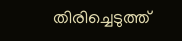തിരിച്ചെടുത്ത്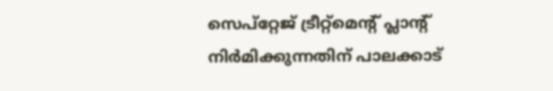സെപ്‌റ്റേജ് ട്രീറ്റ്‌മെന്റ് പ്ലാന്റ് നിര്‍മിക്കുന്നതിന് പാലക്കാട്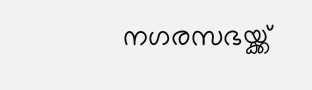നഗരസഭയ്ക്ക്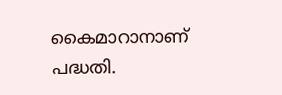കൈമാറാനാണ് പദ്ധതി.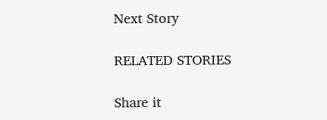Next Story

RELATED STORIES

Share it